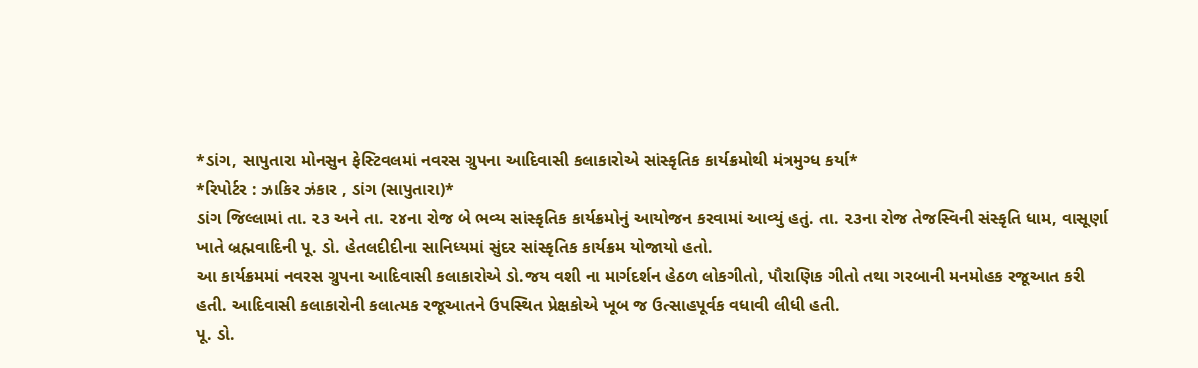*ડાંગ, સાપુતારા મોનસુન ફેસ્ટિવલમાં નવરસ ગ્રુપના આદિવાસી કલાકારોએ સાંસ્કૃતિક કાર્યક્રમોથી મંત્રમુગ્ધ કર્યા*
*રિપોર્ટર : ઝાકિર ઝંકાર , ડાંગ (સાપુતારા)*
ડાંગ જિલ્લામાં તા. ૨૩ અને તા. ૨૪ના રોજ બે ભવ્ય સાંસ્કૃતિક કાર્યક્રમોનું આયોજન કરવામાં આવ્યું હતું. તા. ૨૩ના રોજ તેજસ્વિની સંસ્કૃતિ ધામ, વાસૂર્ણા ખાતે બ્રહ્મવાદિની પૂ. ડો. હેતલદીદીના સાનિધ્યમાં સુંદર સાંસ્કૃતિક કાર્યક્રમ યોજાયો હતો.
આ કાર્યક્રમમાં નવરસ ગ્રુપના આદિવાસી કલાકારોએ ડો.જય વશી ના માર્ગદર્શન હેઠળ લોકગીતો, પૌરાણિક ગીતો તથા ગરબાની મનમોહક રજૂઆત કરી હતી. આદિવાસી કલાકારોની કલાત્મક રજૂઆતને ઉપસ્થિત પ્રેક્ષકોએ ખૂબ જ ઉત્સાહપૂર્વક વધાવી લીધી હતી.
પૂ. ડો.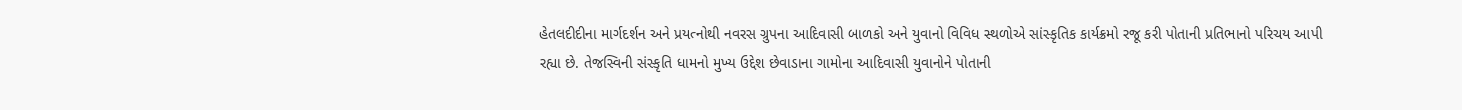હેતલદીદીના માર્ગદર્શન અને પ્રયત્નોથી નવરસ ગ્રુપના આદિવાસી બાળકો અને યુવાનો વિવિધ સ્થળોએ સાંસ્કૃતિક કાર્યક્રમો રજૂ કરી પોતાની પ્રતિભાનો પરિચય આપી રહ્યા છે. તેજસ્વિની સંસ્કૃતિ ધામનો મુખ્ય ઉદ્દેશ છેવાડાના ગામોના આદિવાસી યુવાનોને પોતાની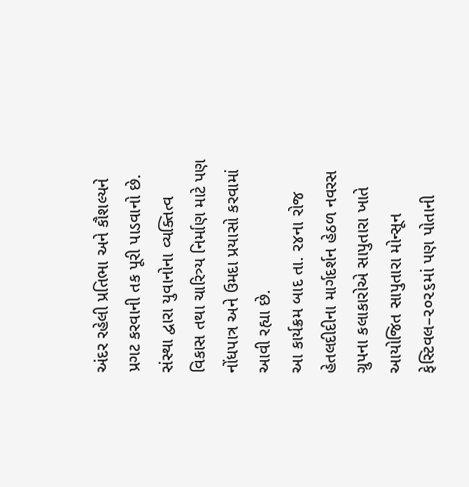અંદર રહેલી પ્રતિભા અને કૌશલ્યને પ્રગટ કરવાની તક પૂરી પાડવાનો છે. સંસ્થા દ્વારા યુવાનોના વ્યક્તિત્વ વિકાસ તથા ચારિત્ર્ય નિર્માણ માટે પણ નોંધપાત્ર અને ઉમદા પ્રયાસો કરવામાં આવી રહ્યા છે.
આ કાર્યક્રમ બાદ તા. ૨૪ના રોજ હેતલદીદીના માર્ગદર્શન હેઠળ નવરસ ગ્રુપના કલાકારોએ સાપુતારા ખાતે આયોજિત સાપુતારા મોન્સૂન ફેસ્ટિવલ–૨૦૨૬માં પણ પોતાની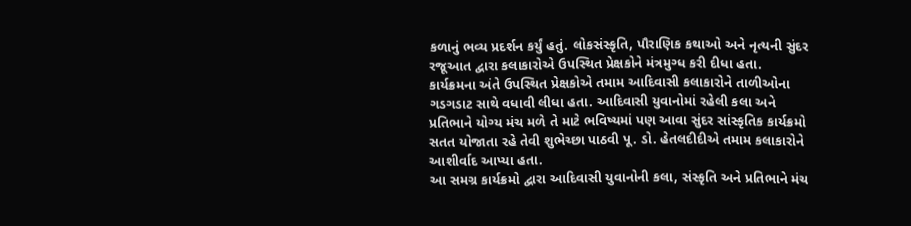કળાનું ભવ્ય પ્રદર્શન કર્યું હતું. લોકસંસ્કૃતિ, પૌરાણિક કથાઓ અને નૃત્યની સુંદર રજૂઆત દ્વારા કલાકારોએ ઉપસ્થિત પ્રેક્ષકોને મંત્રમુગ્ધ કરી દીધા હતા.
કાર્યક્રમના અંતે ઉપસ્થિત પ્રેક્ષકોએ તમામ આદિવાસી કલાકારોને તાળીઓના ગડગડાટ સાથે વધાવી લીધા હતા. આદિવાસી યુવાનોમાં રહેલી કલા અને પ્રતિભાને યોગ્ય મંચ મળે તે માટે ભવિષ્યમાં પણ આવા સુંદર સાંસ્કૃતિક કાર્યક્રમો સતત યોજાતા રહે તેવી શુભેચ્છા પાઠવી પૂ. ડો. હેતલદીદીએ તમામ કલાકારોને આશીર્વાદ આપ્યા હતા.
આ સમગ્ર કાર્યક્રમો દ્વારા આદિવાસી યુવાનોની કલા, સંસ્કૃતિ અને પ્રતિભાને મંચ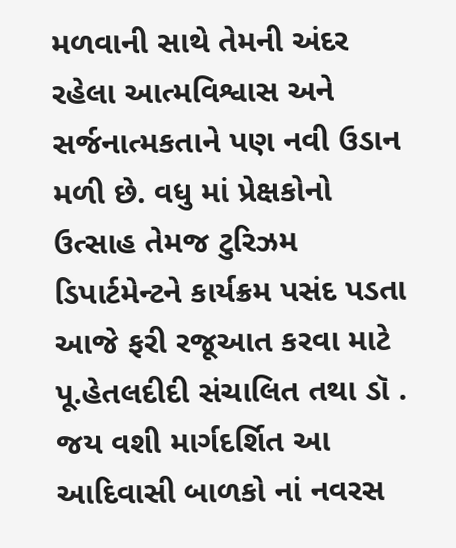મળવાની સાથે તેમની અંદર રહેલા આત્મવિશ્વાસ અને સર્જનાત્મકતાને પણ નવી ઉડાન મળી છે. વધુ માં પ્રેક્ષકોનો ઉત્સાહ તેમજ ટુરિઝમ ડિપાર્ટમેન્ટને કાર્યક્રમ પસંદ પડતા આજે ફરી રજૂઆત કરવા માટે પૂ.હેતલદીદી સંચાલિત તથા ડૉ . જય વશી માર્ગદર્શિત આ આદિવાસી બાળકો નાં નવરસ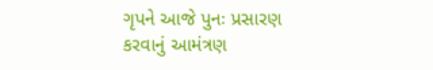ગૃપને આજે પુનઃ પ્રસારણ કરવાનું આમંત્રણ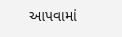આપવામાં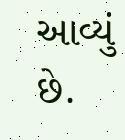આવ્યું છે.